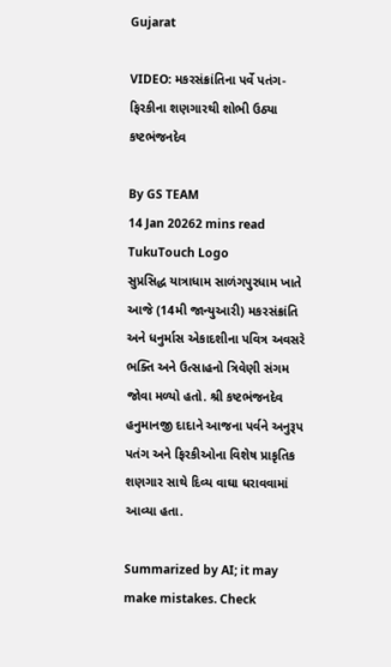Gujarat

VIDEO: મકરસંક્રાંતિના પર્વે પતંગ-ફિરકીના શણગારથી શોભી ઉઠ્યા કષ્ટભંજનદેવ

By GS TEAM
14 Jan 20262 mins read
TukuTouch Logo
સુપ્રસિદ્ધ યાત્રાધામ સાળંગપુરધામ ખાતે આજે (14મી જાન્યુઆરી) મકરસંક્રાંતિ અને ધનુર્માસ એકાદશીના પવિત્ર અવસરે ભક્તિ અને ઉત્સાહનો ત્રિવેણી સંગમ જોવા મળ્યો હતો. શ્રી કષ્ટભંજનદેવ હનુમાનજી દાદાને આજના પર્વને અનુરૂપ પતંગ અને ફિરકીઓના વિશેષ પ્રાકૃતિક શણગાર સાથે દિવ્ય વાઘા ધરાવવામાં આવ્યા હતા.

Summarized by AI; it may make mistakes. Check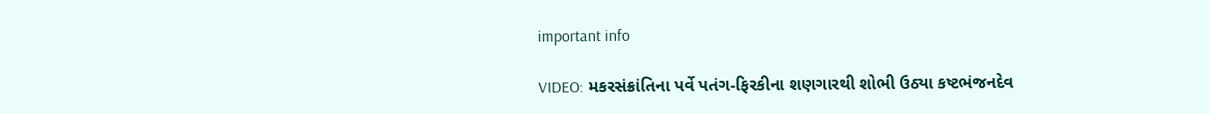important info

VIDEO: મકરસંક્રાંતિના પર્વે પતંગ-ફિરકીના શણગારથી શોભી ઉઠ્યા કષ્ટભંજનદેવ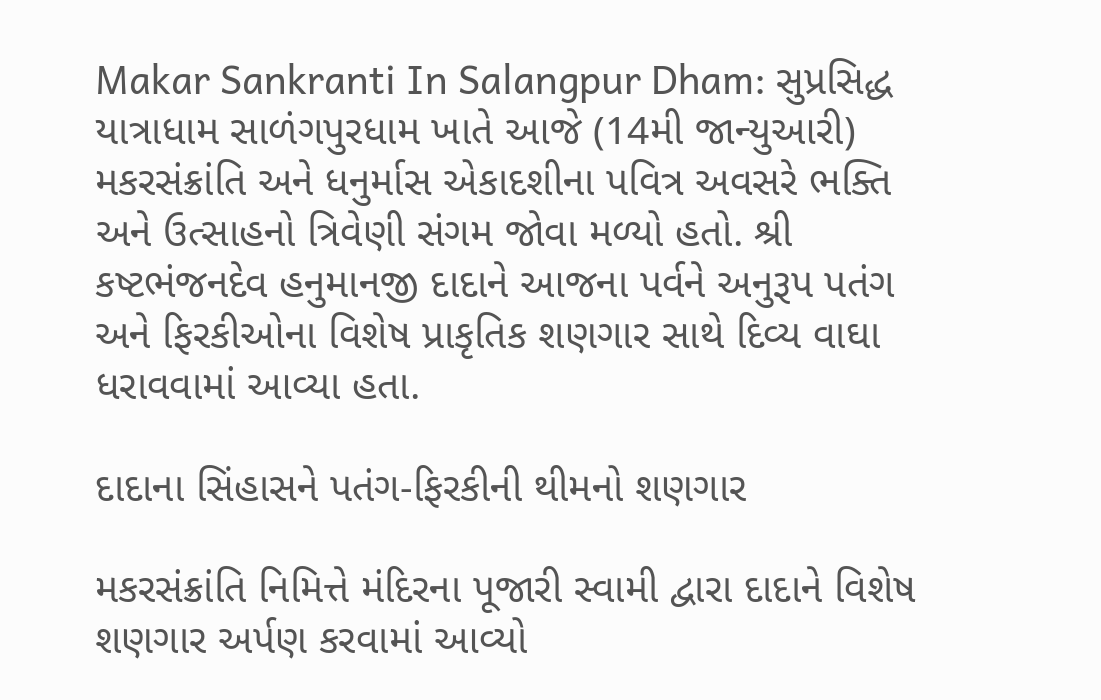Makar Sankranti In Salangpur Dham: સુપ્રસિદ્ધ યાત્રાધામ સાળંગપુરધામ ખાતે આજે (14મી જાન્યુઆરી) મકરસંક્રાંતિ અને ધનુર્માસ એકાદશીના પવિત્ર અવસરે ભક્તિ અને ઉત્સાહનો ત્રિવેણી સંગમ જોવા મળ્યો હતો. શ્રી કષ્ટભંજનદેવ હનુમાનજી દાદાને આજના પર્વને અનુરૂપ પતંગ અને ફિરકીઓના વિશેષ પ્રાકૃતિક શણગાર સાથે દિવ્ય વાઘા ધરાવવામાં આવ્યા હતા.

દાદાના સિંહાસને પતંગ-ફિરકીની થીમનો શણગાર

મકરસંક્રાંતિ નિમિત્તે મંદિરના પૂજારી સ્વામી દ્વારા દાદાને વિશેષ શણગાર અર્પણ કરવામાં આવ્યો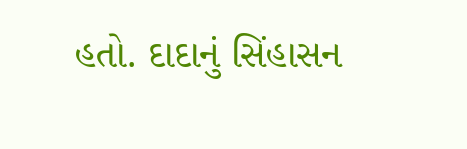હતો. દાદાનું સિંહાસન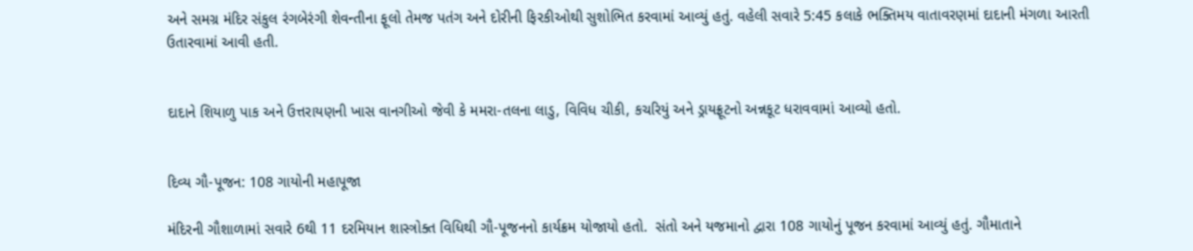અને સમગ્ર મંદિર સંકુલ રંગબેરંગી શેવન્તીના ફૂલો તેમજ પતંગ અને દોરીની ફિરકીઓથી સુશોભિત કરવામાં આવ્યું હતું. વહેલી સવારે 5:45 કલાકે ભક્તિમય વાતાવરણમાં દાદાની મંગળા આરતી ઉતારવામાં આવી હતી.


દાદાને શિયાળુ પાક અને ઉત્તરાયણની ખાસ વાનગીઓ જેવી કે મમરા-તલના લાડુ, વિવિધ ચીકી, કચરિયું અને ડ્રાયફ્રૂટનો અન્નકૂટ ધરાવવામાં આવ્યો હતો.


દિવ્ય ગૌ-પૂજન: 108 ગાયોની મહાપૂજા

મંદિરની ગૌશાળામાં સવારે 6થી 11 દરમિયાન શાસ્ત્રોક્ત વિધિથી ગૌ-પૂજનનો કાર્યક્રમ યોજાયો હતો.  સંતો અને યજમાનો દ્વારા 108 ગાયોનું પૂજન કરવામાં આવ્યું હતું. ગૌમાતાને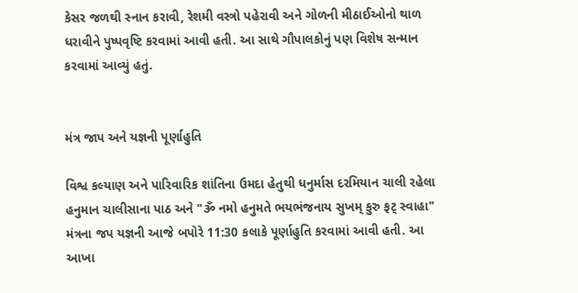કેસર જળથી સ્નાન કરાવી, રેશમી વસ્ત્રો પહેરાવી અને ગોળની મીઠાઈઓનો થાળ ધરાવીને પુષ્પવૃષ્ટિ કરવામાં આવી હતી. આ સાથે ગૌપાલકોનું પણ વિશેષ સન્માન કરવામાં આવ્યું હતું.


મંત્ર જાપ અને યજ્ઞની પૂર્ણાહુતિ

વિશ્વ કલ્યાણ અને પારિવારિક શાંતિના ઉમદા હેતુથી ધનુર્માસ દરમિયાન ચાલી રહેલા હનુમાન ચાલીસાના પાઠ અને "ૐ નમો હનુમતે ભયભંજનાય સુખમ્ કુરુ ફટ્ સ્વાહા" મંત્રના જપ યજ્ઞની આજે બપોરે 11:30 કલાકે પૂર્ણાહુતિ કરવામાં આવી હતી. આ આખા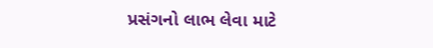પ્રસંગનો લાભ લેવા માટે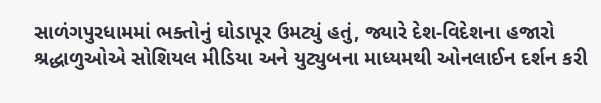સાળંગપુરધામમાં ભક્તોનું ઘોડાપૂર ઉમટ્યું હતું, જ્યારે દેશ-વિદેશના હજારો શ્રદ્ધાળુઓએ સોશિયલ મીડિયા અને યુટ્યુબના માધ્યમથી ઓનલાઈન દર્શન કરી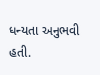ધન્યતા અનુભવી હતી.